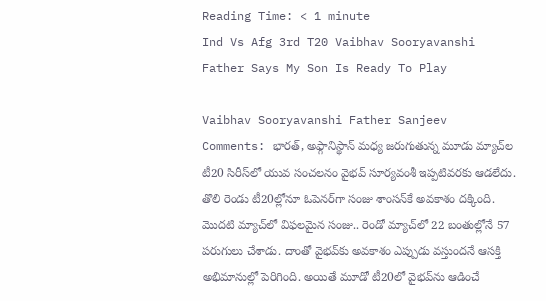Reading Time: < 1 minute
Ind Vs Afg 3rd T20 Vaibhav Sooryavanshi Father Says My Son Is Ready To Play

Vaibhav Sooryavanshi Father Sanjeev Comments: భారత్, అఫ్గానిస్థాన్ మధ్య జరుగుతున్న మూడు మ్యాచ్‌ల టీ20 సిరీస్‌లో యువ సంచలనం వైభవ్ సూర్యవంశీ ఇప్పటివరకు ఆడలేదు. తొలి రెండు టీ20ల్లోనూ ఓపెనర్‌గా సంజు శాంసన్‌కే అవకాశం దక్కింది. మొదటి మ్యాచ్‌లో విఫలమైన సంజు.. రెండో మ్యాచ్‌లో 22 బంతుల్లోనే 57 పరుగులు చేశాడు. దాంతో వైభవ్‌కు అవకాశం ఎప్పుడు వస్తుందనే ఆసక్తి అభిమానుల్లో పెరిగింది. అయితే మూడో టీ20లో వైభవ్‌ను ఆడించే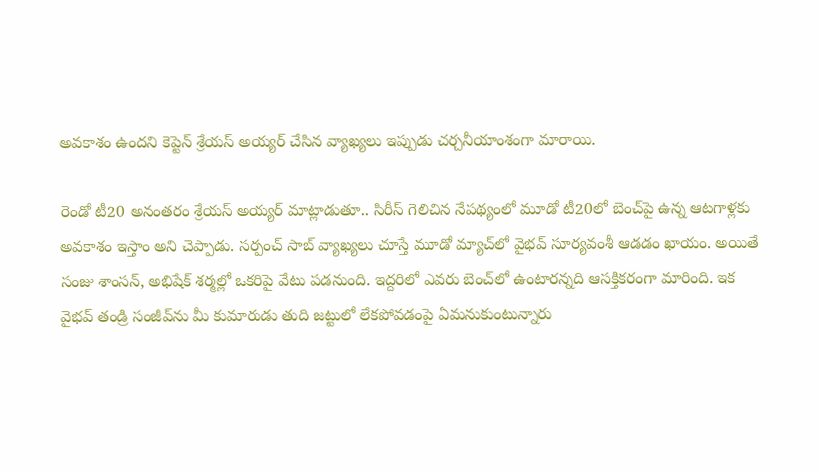అవకాశం ఉందని కెప్టెన్ శ్రేయస్ అయ్యర్ చేసిన వ్యాఖ్యలు ఇప్పుడు చర్చనీయాంశంగా మారాయి.

రెండో టీ20 అనంతరం శ్రేయస్ అయ్యర్ మాట్లాడుతూ.. సిరీస్ గెలిచిన నేపథ్యంలో మూడో టీ20లో బెంచ్‌పై ఉన్న ఆటగాళ్లకు అవకాశం ఇస్తాం అని చెప్పాడు. సర్పంచ్ సాబ్ వ్యాఖ్యలు చూస్తే మూడో మ్యాచ్‌లో వైభవ్‌ సూర్యవంశీ ఆడడం ఖాయం. అయితే సంజు శాంసన్‌, అభిషేక్‌ శర్మల్లో ఒకరిపై వేటు పడనుంది. ఇద్దరిలో ఎవరు బెంచ్‌లో ఉంటారన్నది ఆసక్తికరంగా మారింది. ఇక వైభవ్ తండ్రి సంజీవ్‌ను మీ కుమారుడు తుది జట్టులో లేకపోవడంపై ఏమనుకుంటున్నారు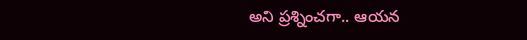అని ప్రశ్నించగా.. ఆయన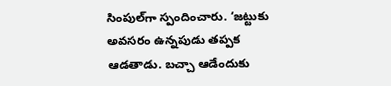సింపుల్‌గా స్పందించారు. ‘జట్టుకు అవసరం ఉన్నపుడు తప్పక ఆడతాడు. బచ్చా ఆడేందుకు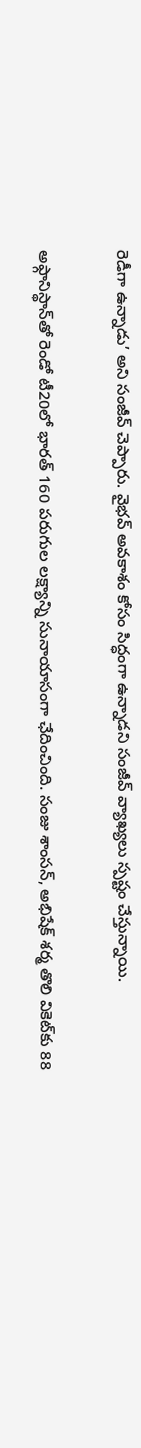రెడీగా ఉన్నాడు’ అని సంజీవ్ చెప్పారు. వైభవ్ అవకాశం కోసం సిద్ధంగా ఉన్నాడని సంజీవ్‌ వ్యాఖ్యలు స్పష్టం చేస్తున్నాయి.

అఫ్గానిస్థాన్‌తో రెండో టీ20లో భారత్ 160 పరుగుల లక్ష్యాన్ని సునాయాసంగా ఛేదించింది. సంజు శాంసన్, అభిషేక్ శర్మ తొలి వికెట్‌కు 88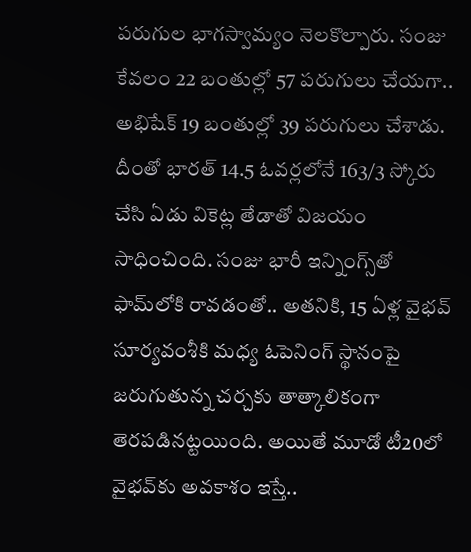పరుగుల భాగస్వామ్యం నెలకొల్పారు. సంజు కేవలం 22 బంతుల్లో 57 పరుగులు చేయగా.. అభిషేక్ 19 బంతుల్లో 39 పరుగులు చేశాడు. దీంతో భారత్ 14.5 ఓవర్లలోనే 163/3 స్కోరు చేసి ఏడు వికెట్ల తేడాతో విజయం సాధించింది. సంజు భారీ ఇన్నింగ్స్‌తో ఫామ్‌లోకి రావడంతో.. అతనికి, 15 ఏళ్ల వైభవ్ సూర్యవంశీకి మధ్య ఓపెనింగ్ స్థానంపై జరుగుతున్న చర్చకు తాత్కాలికంగా తెరపడినట్టయింది. అయితే మూడో టీ20లో వైభవ్‌కు అవకాశం ఇస్తే..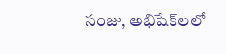సంజు, అభిషేక్‌లలో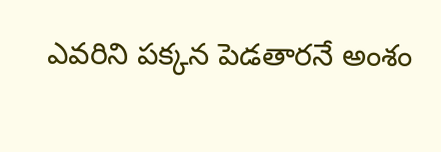ఎవరిని పక్కన పెడతారనే అంశం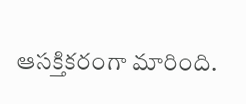ఆసక్తికరంగా మారింది.